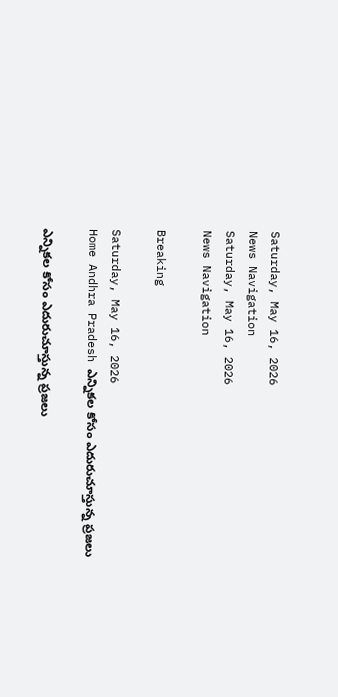Saturday, May 16, 2026
News Navigation
Saturday, May 16, 2026
News Navigation

Breaking

Saturday, May 16, 2026
Home Andhra Pradesh ఎన్నికల కోసం ఎదురుచూస్తున్న ప్రజలు

ఎన్నికల కోసం ఎదురుచూస్తున్న ప్రజలు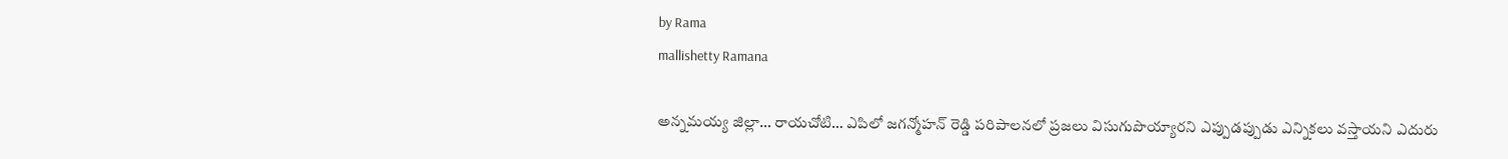by Rama
mallishetty Ramana

అన్నమయ్య జిల్లా… రాయచోటి… ఎపిలో జగన్మోహన్ రెడ్డి పరిపాలనలో ప్రజలు విసుగుపొయ్యారని ఎప్పుడప్పుడు ఎన్నికలు వస్తాయని ఎదురు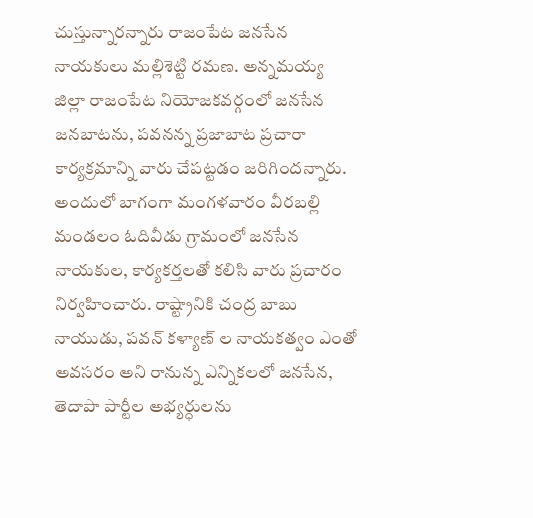చుస్తున్నారన్నారు రాజంపేట జనసేన నాయకులు మల్లిశెట్టి రమణ. అన్నమయ్య జిల్లా రాజంపేట నియోజకవర్గంలో జనసేన జనబాటను, పవనన్న ప్రజాబాట ప్రచారా కార్యక్రమాన్ని వారు చేపట్టడం జరిగిందన్నారు. అందులో బాగంగా మంగళవారం వీరబల్లి మండలం ఓదివీడు గ్రామంలో జనసేన నాయకుల, కార్యకర్తలతో కలిసి వారు ప్రచారం నిర్వహించారు. రాష్ట్రానికి చంద్ర బాబు నాయుడు, పవన్ కళ్యాణ్ ల నాయకత్వం ఎంతో అవసరం అని రానున్న ఎన్నికలలో జనసేన, తెదాపా పార్టీల అభ్యర్ధులను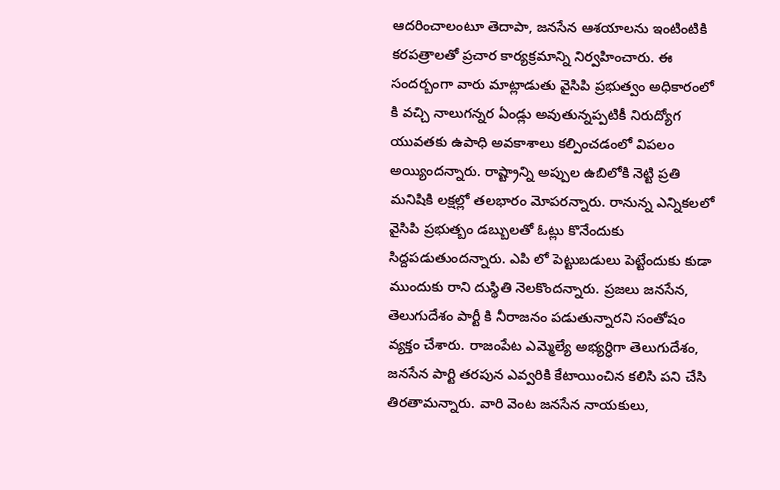ఆదరించాలంటూ తెదాపా, జనసేన ఆశయాలను ఇంటింటికి కరపత్రాలతో ప్రచార కార్యక్రమాన్ని నిర్వహించారు. ఈ సందర్బంగా వారు మాట్లాడుతు వైసిపి ప్రభుత్వం అధికారంలో కి వచ్చి నాలుగన్నర ఏండ్లు అవుతున్నప్పటికీ నిరుద్యోగ యువతకు ఉపాధి అవకాశాలు కల్పించడంలో విపలం అయ్యిందన్నారు. రాష్ట్రాన్ని అప్పుల ఉబిలోకి నెట్టి ప్రతి మనిషికి లక్షల్లో తలభారం మోపరన్నారు. రానున్న ఎన్నికలలో వైసిపి ప్రభుత్బం డబ్బులతో ఓట్లు కొనేందుకు సిద్దపడుతుందన్నారు. ఎపి లో పెట్టుబడులు పెట్టేందుకు కుడా ముందుకు రాని దుస్థితి నెలకొందన్నారు. ప్రజలు జనసేన, తెలుగుదేశం పార్టీ కి నీరాజనం పడుతున్నారని సంతోషం వ్యక్తం చేశారు. రాజంపేట ఎమ్మెల్యే అభ్యర్ధిగా తెలుగుదేశం, జనసేన పార్టి తరపున ఎవ్వరికి కేటాయించిన కలిసి పని చేసి తిరతామన్నారు. వారి వెంట జనసేన నాయకులు,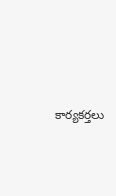కార్యకర్తలు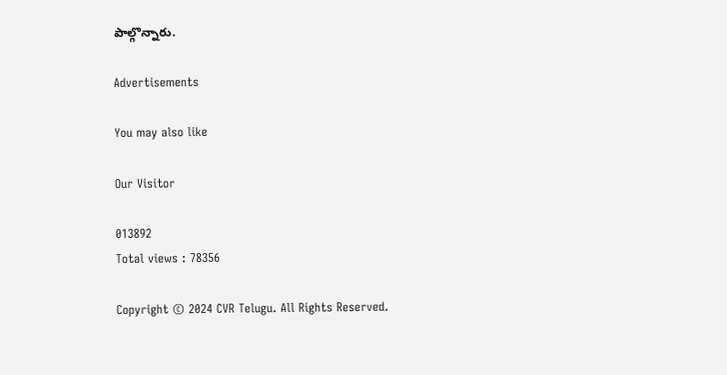పాల్గొన్నారు.

Advertisements

You may also like

Our Visitor

013892
Total views : 78356

Copyright © 2024 CVR Telugu. All Rights Reserved.